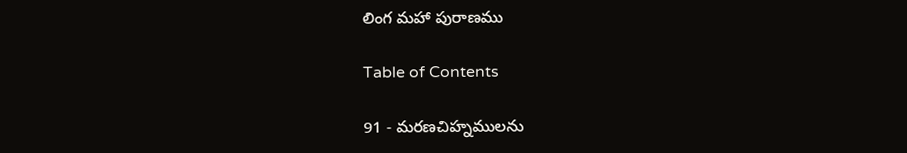లింగ మహా పురాణము

Table of Contents

91 - మరణచిహ్నములను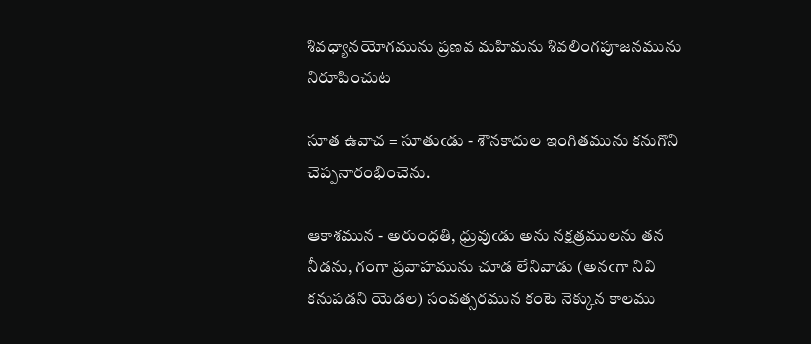శివధ్యానయోగమును ప్రణవ మహిమను శివలింగపూజనమును నిరూపించుట

సూత ఉవాచ = సూతుఁడు - శౌనకాదుల ఇంగితమును కనుగొని చెప్పనారంభించెను.

ఆకాశమున - అరుంధతి, ధ్రువుఁడు అను నక్షత్రములను తన నీడను, గంగా ప్రవాహమును చూడ లేనివాడు (అనఁగా నివి కనుపడని యెడల) సంవత్సరమున కంటె నెక్కున కాలము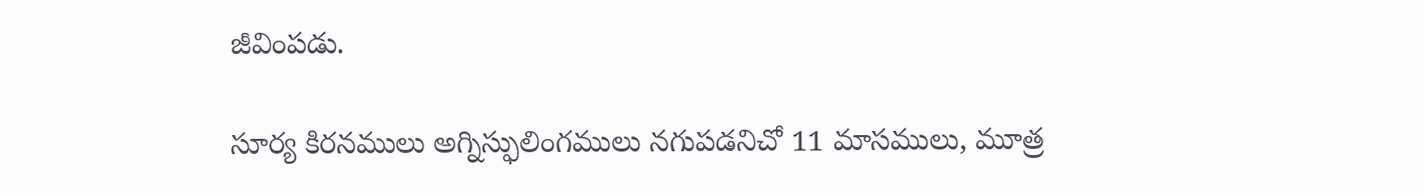జీవింపడు.

సూర్య కిరనములు అగ్నిస్ఫులింగములు నగుపడనిచో 11 మాసములు, మూత్ర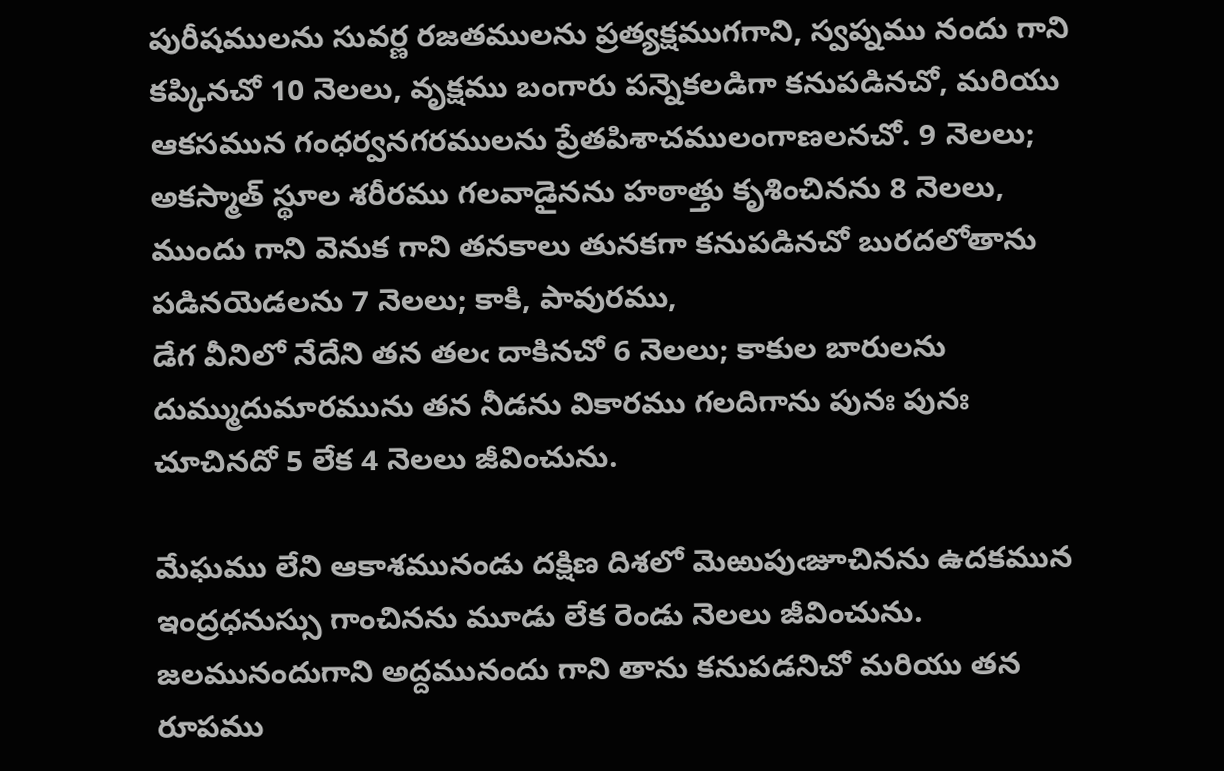పురీషములను సువర్ణ రజతములను ప్రత్యక్షముగగాని, స్వప్నము నందు గాని కప్కినచో 10 నెలలు, వృక్షము బంగారు పన్నెకలడిగా కనుపడినచో, మరియు ఆకసమున గంధర్వనగరములను ప్రేతపిశాచములంగాణలనచో. 9 నెలలు; అకస్మాత్ స్థూల శరీరము గలవాడైనను హఠాత్తు కృశించినను 8 నెలలు, ముందు గాని వెనుక గాని తనకాలు తునకగా కనుపడినచో బురదలోతాను పడినయెడలను 7 నెలలు; కాకి, పావురము,
డేగ వీనిలో నేదేని తన తలఁ దాకినచో 6 నెలలు; కాకుల బారులను దుమ్ముదుమారమును తన నీడను వికారము గలదిగాను పునః పునః చూచినదో 5 లేక 4 నెలలు జీవించును.

మేఘము లేని ఆకాశమునండు దక్షిణ దిశలో మెఱుపుఁజూచినను ఉదకమున ఇంద్రధనుస్సు గాంచినను మూడు లేక రెండు నెలలు జీవించును. జలమునందుగాని అద్దమునందు గాని తాను కనుపడనిచో మరియు తన రూపము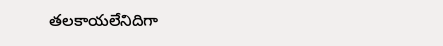తలకాయలేనిదిగా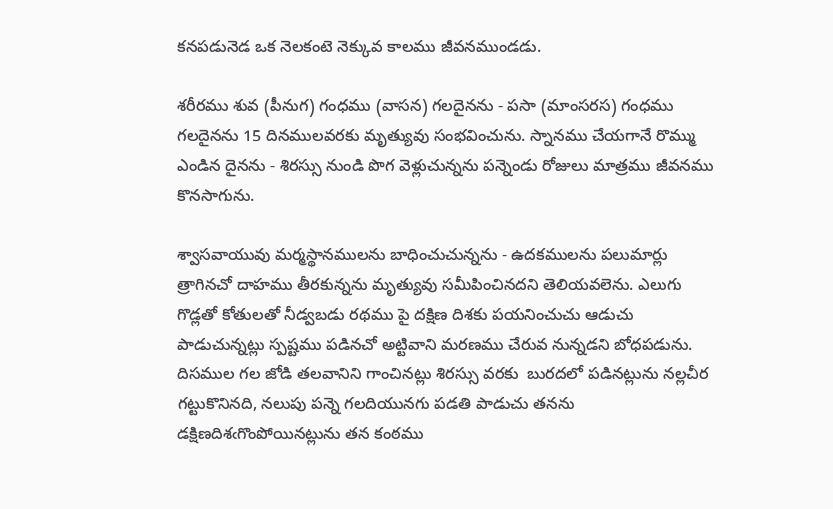కనపడునెడ ఒక నెలకంటె నెక్కువ కాలము జీవనముండడు.

శరీరము శువ (పీనుగ) గంధము (వాసన) గలదైనను - పసా (మాంసరస) గంధము గలదైనను 15 దినములవరకు మృత్యువు సంభవించును. స్నానము చేయగానే రొమ్ము ఎండిన దైనను - శిరస్సు నుండి పొగ వెళ్లుచున్నను పన్నెండు రోజులు మాత్రము జీవనము కొనసాగును.

శ్వాసవాయువు మర్మస్థానములను బాధించుచున్నను - ఉదకములను పలుమార్లు త్రాగినచో దాహము తీరకున్నను మృత్యువు సమీపించినదని తెలియవలెను. ఎలుగు గొడ్లతో కోతులతో నీడ్వబడు రథము పై దక్షిణ దిశకు పయనించుచు ఆడుచు పాడుచున్నట్లు స్పష్టము పడినచో అట్టివాని మరణము చేరువ నున్నడని బోధపడును. దిసముల గల జోడి తలవానిని గాంచినట్లు శిరస్సు వరకు  బురదలో పడినట్లును నల్లచీర గట్టుకొనినది, నలుపు పన్నె గలదియునగు పడతి పాడుచు తనను డక్షిణదిశఁగొంపోయినట్లును తన కంఠము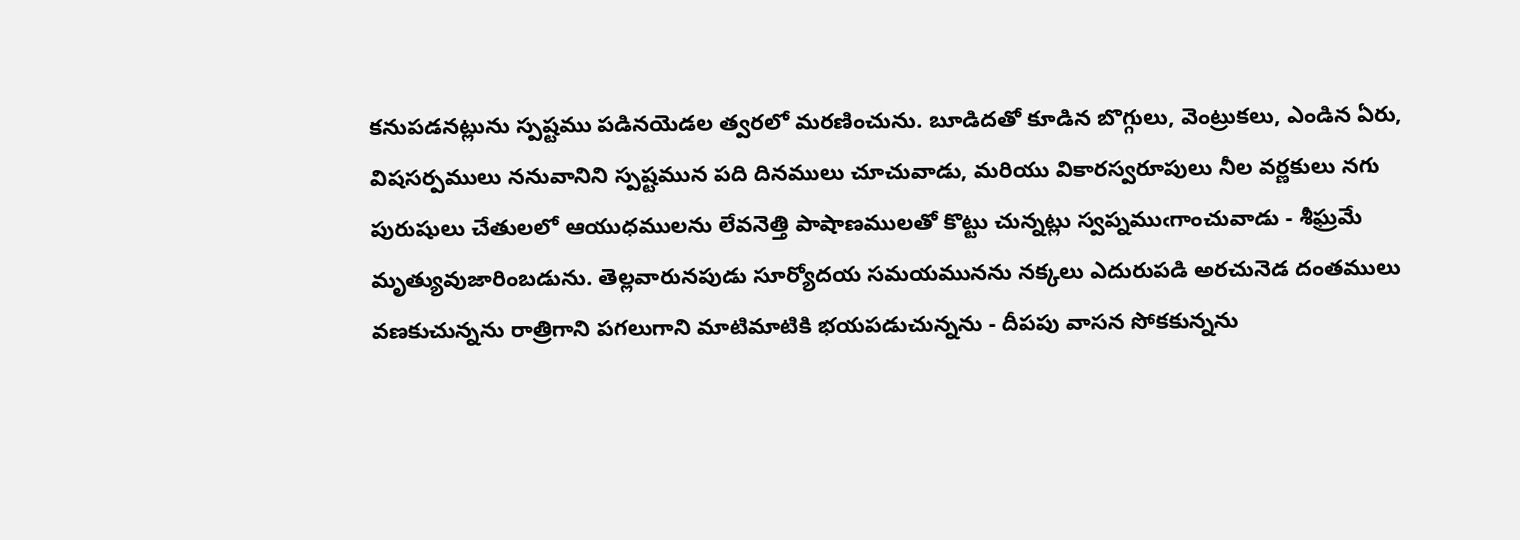కనుపడనట్లును స్పష్టము పడినయెడల త్వరలో మరణించును. బూడిదతో కూడిన బొగ్గులు, వెంట్రుకలు, ఎండిన ఏరు, విషసర్పములు ననువానిని స్పష్టమున పది దినములు చూచువాడు, మరియు వికారస్వరూపులు నీల వర్ణకులు నగు పురుషులు చేతులలో ఆయుధములను లేవనెత్తి పాషాణములతో కొట్టు చున్నట్లు స్వప్నముఁగాంచువాడు - శీఘ్రమే మృత్యువుజారింబడును. తెల్లవారునపుడు సూర్యోదయ సమయమునను నక్కలు ఎదురుపడి అరచునెడ దంతములు వణకుచున్నను రాత్రిగాని పగలుగాని మాటిమాటికి భయపడుచున్నను - దీపపు వాసన సోకకున్నను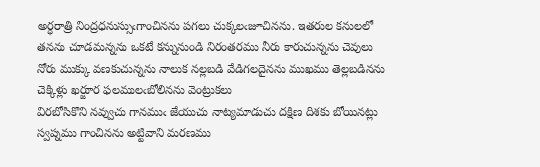అర్ధరాత్రి నింద్రధనుస్సుఁగాంచినను పగలు చుక్కలఁజూచినను. ఇతరుల కనులలో తనను చూడమన్నను ఒకటే కన్నునుండి నిరంతరము నీరు కారుచున్నను చెవులు నోరు ముక్కు వణకుచున్నను నాలుక నల్లబడి వేడిగలదైనను ముఖము తెల్లబడినను చెక్కిళ్లు ఖర్జూర ఫలములఁబోలినను వెంట్రుకలు
విరబోసికొని నవ్వుచు గానముఁ జేయుచు నాట్యమాడుచు దక్షిణ దిశకు బోయినట్లు స్వప్నము గాంచినను అట్టివాని మరణము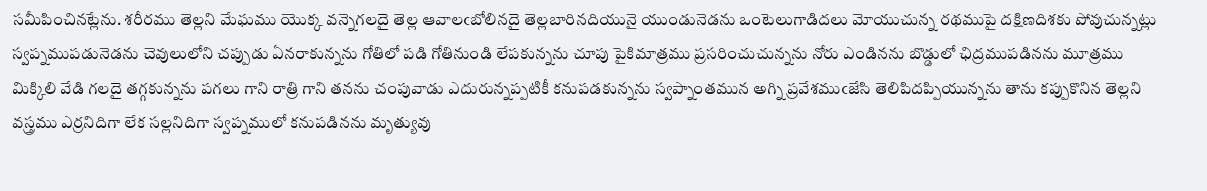సమీపించినట్లేను. శరీరము తెల్లని మేఘము యొక్క వన్నెగలదై తెల్ల ఆవాలఁబోలినదై తెల్లబారినదియునై యుండునెడను ఒంటెలుగాడిదలు మోయుచున్న రథముపై దక్షిణదిశకు పోవుచున్నట్లు స్వప్నముపడునెడను చెవులులోని చప్పుడు ఏనరాకున్నను గోతిలో పడి గోతినుండి లేపకున్నను చూపు పైకిమాత్రము ప్రసరించుచున్నను నోరు ఎండినను బొడ్డులో ఛిద్రముపడినను మూత్రము మిక్కిలి వేడి గలదై తగ్గకున్నను పగలు గాని రాత్రి గాని తనను చంపువాడు ఎదురున్నప్పటికీ కనుపడకున్నను స్వప్నాంతమున అగ్ని ప్రవేశముఁజేసి తెలిపిదప్పియున్నను తాను కప్పుకొనిన తెల్లని వస్త్రము ఎర్రనిదిగా లేక సల్లనిదిగా స్వప్నములో కనుపడినను మృత్యువు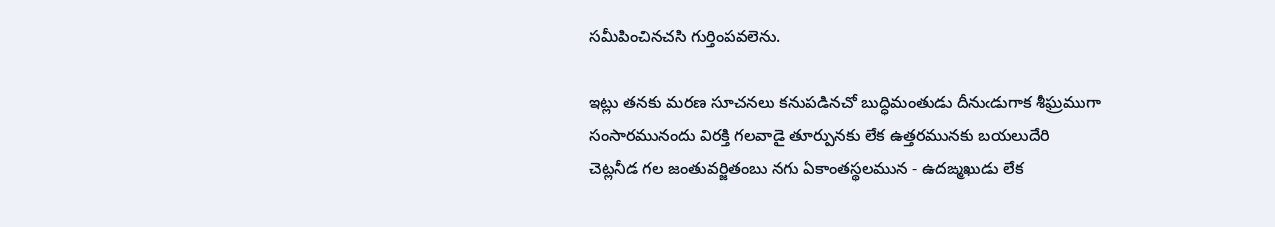సమీపించినచసి గుర్తింపవలెను.

ఇట్లు తనకు మరణ సూచనలు కనుపడినచో బుద్ధిమంతుడు దీనుఁడుగాక శీఘ్రముగా సంసారమునందు విరక్తి గలవాడై తూర్పునకు లేక ఉత్తరమునకు బయలుదేరి చెట్లనీడ గల జంతువర్జితంబు నగు ఏకాంతస్థలమున - ఉదఙ్మఖుడు లేక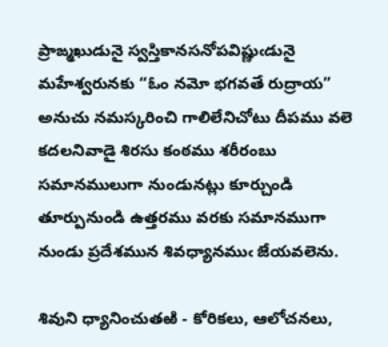ప్రాఙ్మఖుడునై స్వస్తికానసనోపవిష్ణుఁడునై మహేశ్వరునకు “ఓం నమో భగవతే రుద్రాయ” అనుచు నమస్కరించి గాలిలేనిచోటు దీపము వలె కదలనివాడై శిరసు కంఠము శరీరంబు సమానములుగా నుండునట్లు కూర్చుండి తూర్పునుండి ఉత్తరము వరకు సమానముగా నుండు ప్రదేశమున శివధ్యానముఁ జేయవలెను.

శివుని ధ్యానించుతఱి - కోరికలు, ఆలోచనలు,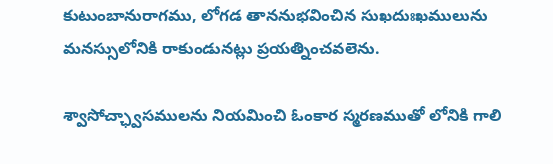కుటుంబానురాగము, లోగడ తాననుభవించిన సుఖదుఃఖములును మనస్సులోనికి రాకుండునట్లు ప్రయత్నించవలెను.

శ్వాసోచ్ఛ్వాసములను నియమించి ఓంకార స్మరణముతో లోనికి గాలి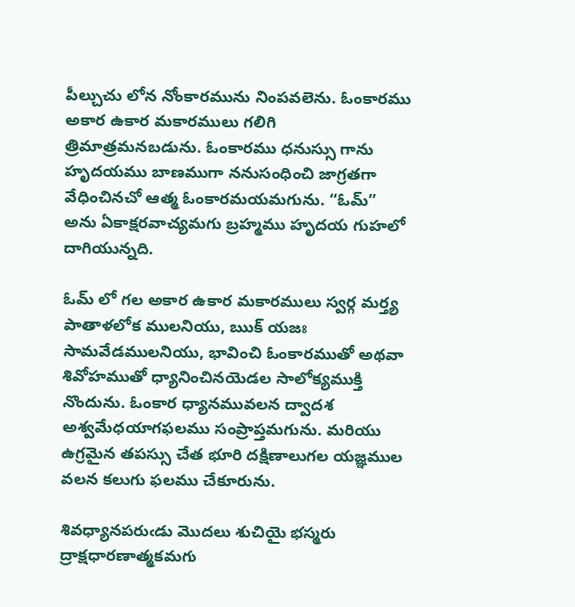పీల్చుచు లోన నోంకారమును నింపవలెను. ఓంకారము అకార ఉకార మకారములు గలిగి త్రిమాత్రమనబడును. ఓంకారము ధనుస్సు గాను హృదయము బాణముగా ననుసంధించి జాగ్రతగా వేధించినచో ఆత్మ ఓంకారమయమగును. “ఓమ్” అను ఏకాక్షరవాచ్యమగు బ్రహ్మము హృదయ గుహలో దాగియున్నది.

ఓమ్ లో గల అకార ఉకార మకారములు స్వర్గ మర్త్య పాతాళలోక ములనియు, ఋక్ యజః సామవేడములనియు, భావించి ఓంకారముతో అథవా శివోహముతో ధ్యానించినయెడల సాలోక్యముక్తి నొందును. ఓంకార ధ్యానమువలన ద్వాదశ అశ్వమేధయాగఫలము సంప్రాప్తమగును. మరియు ఉగ్రమైన తపస్సు చేత భూరి దక్షిణాలుగల యజ్ఞముల వలన కలుగు ఫలము చేకూరును.

శివధ్యానపరుఁడు మొదలు శుచియై భస్మరు ద్రాక్షధారణాత్మకమగు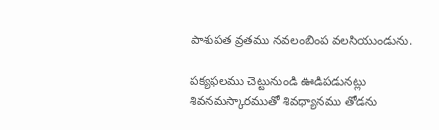పాశుపత వ్రతము నవలంబింప వలసియుండును.

పక్యఫలము చెట్టునుండి ఊడిపడునట్లు శివనమస్కారముతో శివధ్యానము తోడను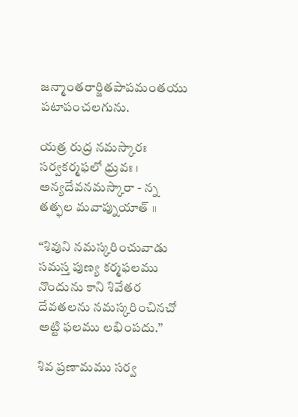జన్మాంతరార్జితపాపమంతయు పటాపంచలగును.

యత్ర రుద్ర నమస్కారః సర్వకర్మఫలో ధ్రువః । అన్యదేవనమస్కారా - న్న తత్ఫల మవాప్నుయాత్ ॥

“శివుని నమస్కరించువాడు సమస్త పుణ్య కర్మఫలము నొందును కాని శివేతర దేవతలను నమస్కరించినచో అట్టి ఫలము లభింపదు.”

శివ ప్రణామము సర్వ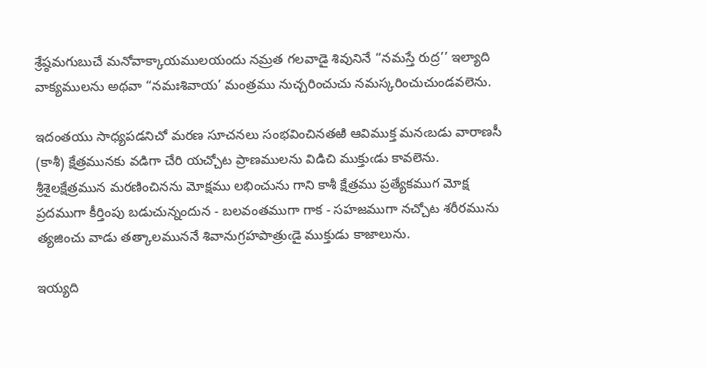శ్రేష్ఠమగుబుచే మనోవాక్కాయములయందు నమ్రత గలవాడై శివునినే “నమస్తే రుద్ర’’ ఇల్యాది వాక్యములను అథవా “నమఃశివాయ’ మంత్రము నుచ్చరించుచు నమస్కరించుచుండవలెను.

ఇదంతయు సాధ్యపడనిచో మరణ సూచనలు సంభవించినతఱి ఆవిముక్త మనఁబడు వారాణసీ (కాశీ) క్షేత్రమునకు వడిగా చేరి యచ్చోట ప్రాణములను విడిచి ముక్తుఁడు కావలెను. శ్రీశైలక్షేత్రమున మరణించినను మోక్షము లభించును గాని కాశీ క్షేత్రము ప్రత్యేకముగ మోక్ష ప్రదముగా కీర్తింపు బడుచున్నందున - బలవంతముగా గాక - సహజముగా నచ్చోట శరీరమును త్యజించు వాడు తత్కాలముననే శివానుగ్రహపాత్రుఁడై ముక్తుడు కాజాలును.

ఇయ్యది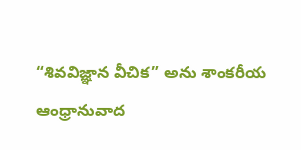“శివవిజ్ఞాన వీచిక” అను శాంకరీయ
ఆంధ్రానువాద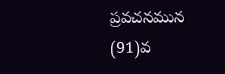ప్రవచనమున (91)వ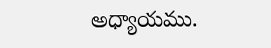అధ్యాయము.